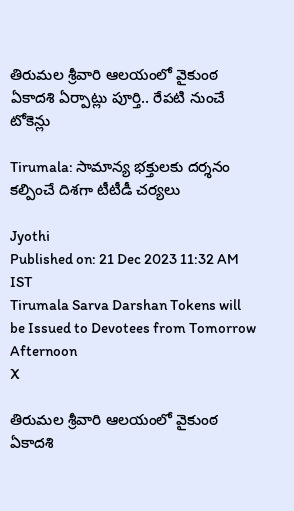తిరుమల శ్రీవారి ఆలయంలో వైకుంఠ ఏకాదశి ఏర్పాట్లు పూర్తి.. రేపటి నుంచే టోకెన్లు

Tirumala: సామాన్య భక్తులకు దర్శనం కల్పించే దిశగా టీటీడీ చర్యలు

Jyothi
Published on: 21 Dec 2023 11:32 AM IST
Tirumala Sarva Darshan Tokens will be Issued to Devotees from Tomorrow Afternoon
X

తిరుమల శ్రీవారి ఆలయంలో వైకుంఠ ఏకాదశి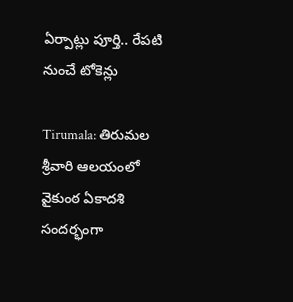ఏర్పాట్లు పూర్తి.. రేపటి నుంచే టోకెన్లు

Tirumala: తిరుమల శ్రీవారి ఆలయంలో వైకుంఠ ఏకాదశి సందర్భంగా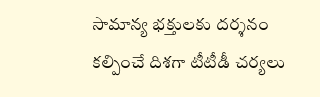సామాన్య భక్తులకు దర్శనం కల్పించే దిశగా టీటీడీ చర్యలు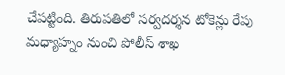చేపట్టింది. తిరుపతిలో సర్వదర్శన టోకెన్లు రేపు మధ్యాహ్నం నుంచి పోలీస్ శాఖ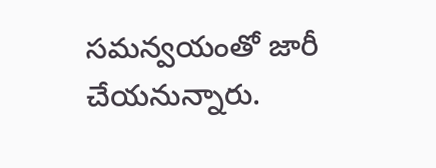సమన్వయంతో జారీ చేయనున్నారు.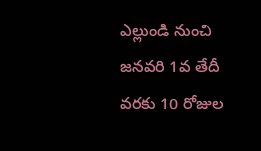ఎల్లుండి నుంచి జనవరి 1వ తేదీ వరకు 10 రోజుల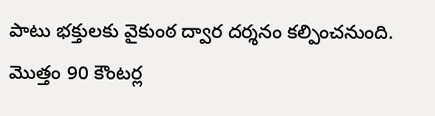పాటు భక్తులకు వైకుంఠ ద్వార దర్శనం కల్పించనుంది. మొత్తం 90 కౌంటర్ల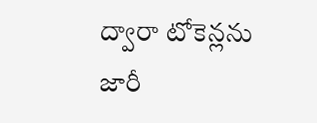ద్వారా టోకెన్లను జారీ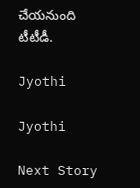చేయనుంది టీటీడీ.

Jyothi

Jyothi

Next Story